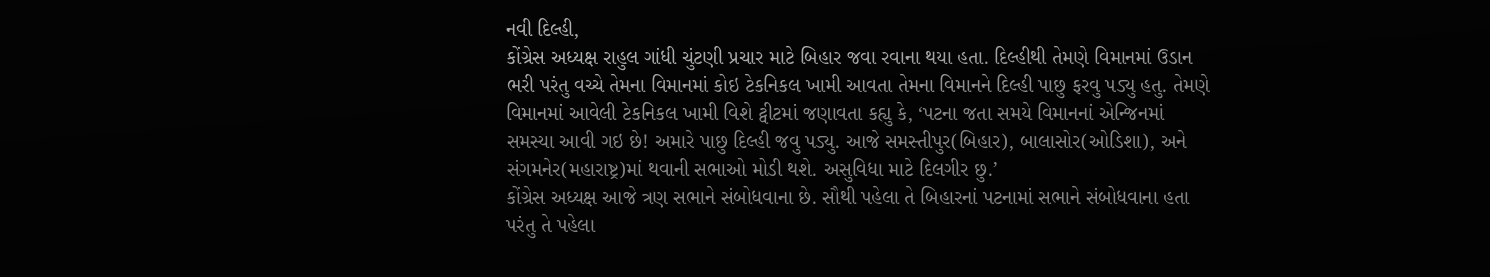નવી દિલ્હી,
કોંગ્રેસ અધ્યક્ષ રાહુલ ગાંધી ચુંટણી પ્રચાર માટે બિહાર જવા રવાના થયા હતા. દિલ્હીથી તેમણે વિમાનમાં ઉડાન ભરી પરંતુ વચ્ચે તેમના વિમાનમાં કોઇ ટેકનિકલ ખામી આવતા તેમના વિમાનને દિલ્હી પાછુ ફરવુ પડ્યુ હતુ. તેમણે વિમાનમાં આવેલી ટેકનિકલ ખામી વિશે ટ્વીટમાં જણાવતા કહ્યુ કે, ‘પટના જતા સમયે વિમાનનાં એન્જિનમાં સમસ્યા આવી ગઇ છે! અમારે પાછુ દિલ્હી જવુ પડ્યુ. આજે સમસ્તીપુર(બિહાર), બાલાસોર(ઓડિશા), અને સંગમનેર(મહારાષ્ટ્ર)માં થવાની સભાઓ મોડી થશે. અસુવિધા માટે દિલગીર છુ.’
કોંગ્રેસ અધ્યક્ષ આજે ત્રણ સભાને સંબોધવાના છે. સૌથી પહેલા તે બિહારનાં પટનામાં સભાને સંબોધવાના હતા પરંતુ તે પહેલા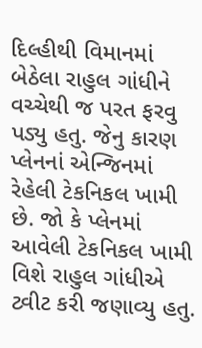દિલ્હીથી વિમાનમાં બેઠેલા રાહુલ ગાંધીને વચ્ચેથી જ પરત ફરવુ પડ્યુ હતુ. જેનુ કારણ પ્લેનનાં એન્જિનમાં રેહેલી ટેકનિકલ ખામી છે. જો કે પ્લેનમાં આવેલી ટેકનિકલ ખામી વિશે રાહુલ ગાંધીએ ટ્વીટ કરી જણાવ્યુ હતુ.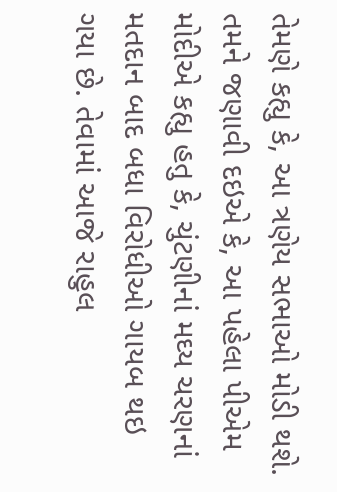તેમણે કહ્યુ કે, આ ત્રણેય સભાઓ મોડી થશે. તમને જણાવી દઇએ કે, આ પહેલા પીએમ મોદીએ કહ્યુ હતુ કે, ચુંટણીનાં મઘ્ય ચરણનાં મતદાન બાદ બધા વિરોધીઓ ગાયબ થઇ ગયા છે. તેવામાં આજે રાહુલ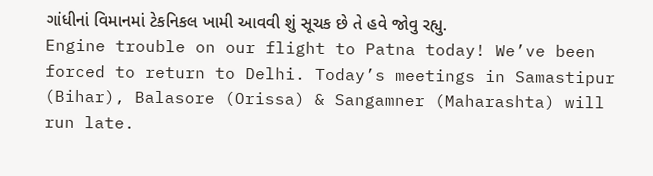ગાંધીનાં વિમાનમાં ટેકનિકલ ખામી આવવી શું સૂચક છે તે હવે જોવુ રહ્યુ.
Engine trouble on our flight to Patna today! We’ve been forced to return to Delhi. Today’s meetings in Samastipur (Bihar), Balasore (Orissa) & Sangamner (Maharashta) will run late.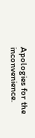Apologies for the inconvenience.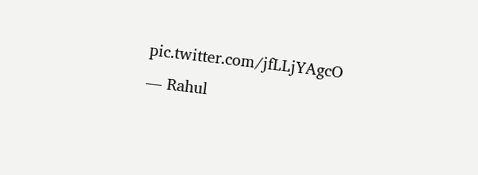pic.twitter.com/jfLLjYAgcO
— Rahul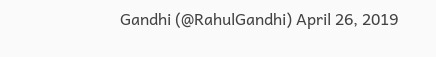Gandhi (@RahulGandhi) April 26, 2019